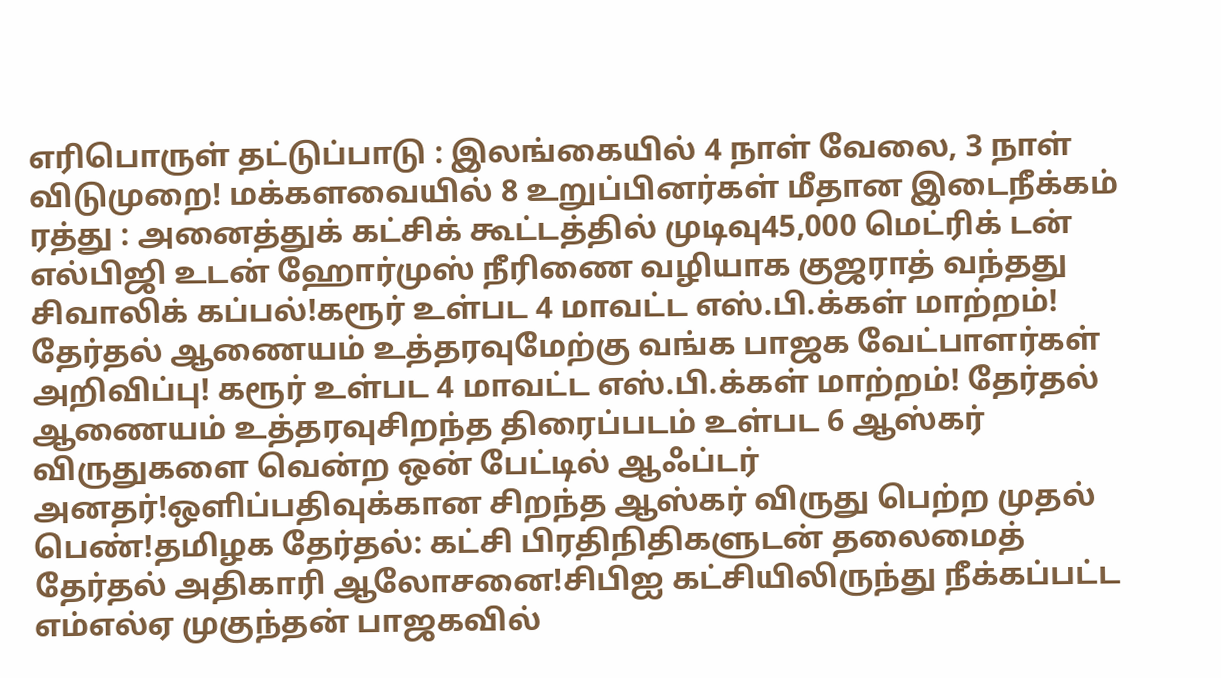எரிபொருள் தட்டுப்பாடு : இலங்கையில் 4 நாள் வேலை, 3 நாள் விடுமுறை! மக்களவையில் 8 உறுப்பினர்கள் மீதான இடைநீக்கம் ரத்து : அனைத்துக் கட்சிக் கூட்டத்தில் முடிவு45,000 மெட்ரிக் டன் எல்பிஜி உடன் ஹோர்முஸ் நீரிணை வழியாக குஜராத் வந்தது சிவாலிக் கப்பல்!கரூர் உள்பட 4 மாவட்ட எஸ்.பி.க்கள் மாற்றம்! தேர்தல் ஆணையம் உத்தரவுமேற்கு வங்க பாஜக வேட்பாளர்கள் அறிவிப்பு! கரூர் உள்பட 4 மாவட்ட எஸ்.பி.க்கள் மாற்றம்! தேர்தல் ஆணையம் உத்தரவுசிறந்த திரைப்படம் உள்பட 6 ஆஸ்கர் விருதுகளை வென்ற ஒன் பேட்டில் ஆஃப்டர் அனதர்!ஒளிப்பதிவுக்கான சிறந்த ஆஸ்கர் விருது பெற்ற முதல் பெண்!தமிழக தேர்தல்: கட்சி பிரதிநிதிகளுடன் தலைமைத் தேர்தல் அதிகாரி ஆலோசனை!சிபிஐ கட்சியிலிருந்து நீக்கப்பட்ட எம்எல்ஏ முகுந்தன் பாஜகவில்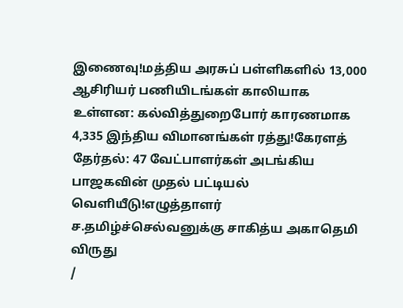இணைவு!மத்திய அரசுப் பள்ளிகளில் 13,000 ஆசிரியர் பணியிடங்கள் காலியாக உள்ளன: கல்வித்துறைபோர் காரணமாக 4,335 இந்திய விமானங்கள் ரத்து!கேரளத் தேர்தல்: 47 வேட்பாளர்கள் அடங்கிய பாஜகவின் முதல் பட்டியல் வெளியீடு!எழுத்தாளர் ச.தமிழ்ச்செல்வனுக்கு சாகித்ய அகாதெமி விருது
/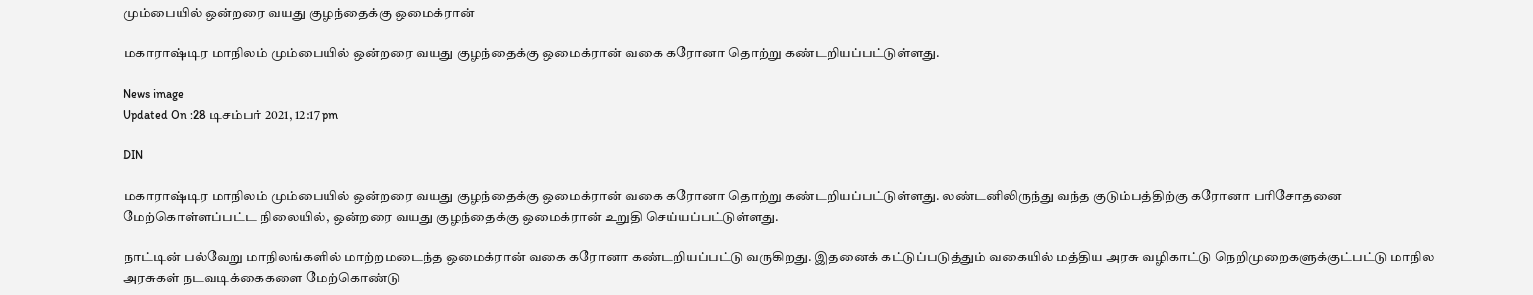மும்பையில் ஒன்றரை வயது குழந்தைக்கு ஒமைக்ரான்

மகாராஷ்டிர மாநிலம் மும்பையில் ஒன்றரை வயது குழந்தைக்கு ஒமைக்ரான் வகை கரோனா தொற்று கண்டறியப்பட்டுள்ளது.

News image
Updated On :28 டிசம்பர் 2021, 12:17 pm

DIN

மகாராஷ்டிர மாநிலம் மும்பையில் ஒன்றரை வயது குழந்தைக்கு ஒமைக்ரான் வகை கரோனா தொற்று கண்டறியப்பட்டுள்ளது. லண்டனிலிருந்து வந்த குடும்பத்திற்கு கரோனா பரிசோதனை மேற்கொள்ளப்பட்ட நிலையில், ஒன்றரை வயது குழந்தைக்கு ஒமைக்ரான் உறுதி செய்யப்பட்டுள்ளது.

நாட்டின் பல்வேறு மாநிலங்களில் மாற்றமடைந்த ஒமைக்ரான் வகை கரோனா கண்டறியப்பட்டு வருகிறது. இதனைக் கட்டுப்படுத்தும் வகையில் மத்திய அரசு வழிகாட்டு நெறிமுறைகளுக்குட்பட்டு மாநில அரசுகள் நடவடிக்கைகளை மேற்கொண்டு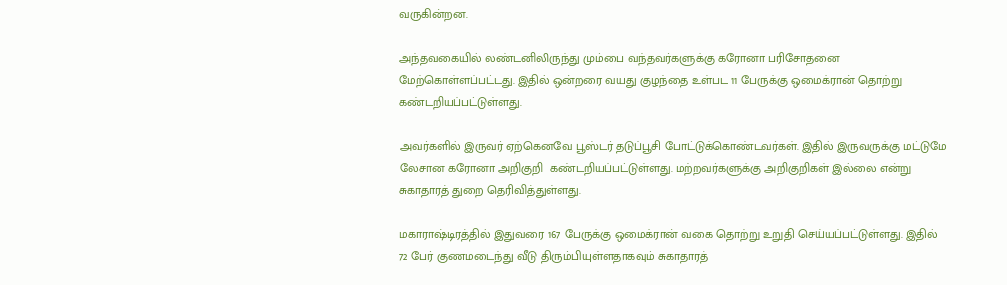வருகின்றன.

அந்தவகையில் லண்டனிலிருந்து மும்பை வந்தவர்களுக்கு கரோனா பரிசோதனை மேற்கொள்ளப்பட்டது. இதில் ஒன்றரை வயது குழந்தை உள்பட 11 பேருக்கு ஒமைக்ரான் தொற்று கண்டறியப்பட்டுள்ளது.

அவர்களில் இருவர் ஏற்கெனவே பூஸ்டர் தடுப்பூசி போட்டுக்கொண்டவர்கள். இதில் இருவருக்கு மட்டுமே லேசான கரோனா அறிகுறி  கண்டறியப்பட்டுள்ளது. மற்றவர்களுக்கு அறிகுறிகள் இல்லை என்று சுகாதாரத் துறை தெரிவித்துள்ளது.

மகாராஷ்டிரத்தில் இதுவரை 167 பேருக்கு ஒமைக்ரான் வகை தொற்று உறுதி செய்யப்பட்டுள்ளது. இதில் 72 பேர் குணமடைந்து வீடு திரும்பியுள்ளதாகவும் சுகாதாரத்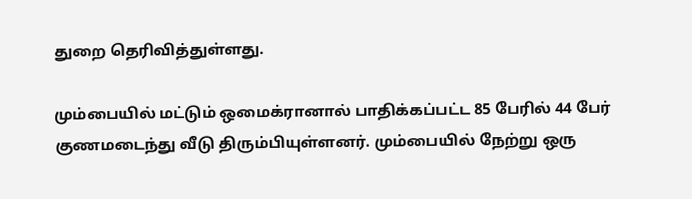துறை தெரிவித்துள்ளது.

மும்பையில் மட்டும் ஒமைக்ரானால் பாதிக்கப்பட்ட 85 பேரில் 44 பேர் குணமடைந்து வீடு திரும்பியுள்ளனர். மும்பையில் நேற்று ஒரு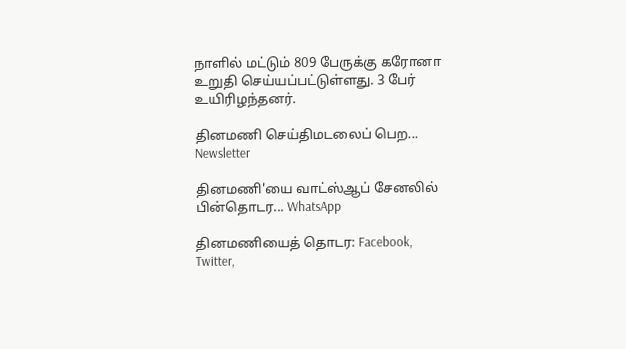நாளில் மட்டும் 809 பேருக்கு கரோனா உறுதி செய்யப்பட்டுள்ளது. 3 பேர் உயிரிழந்தனர்.

தினமணி செய்திமடலைப் பெற... Newsletter

தினமணி'யை வாட்ஸ்ஆப் சேனலில் பின்தொடர... WhatsApp

தினமணியைத் தொடர: Facebook, Twitter,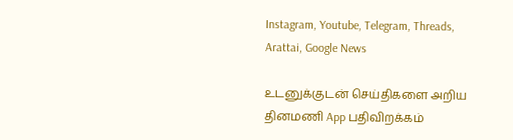Instagram, Youtube, Telegram, Threads, Arattai, Google News

உடனுக்குடன் செய்திகளை அறிய தினமணி App பதிவிறக்கம்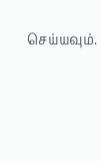செய்யவும்.